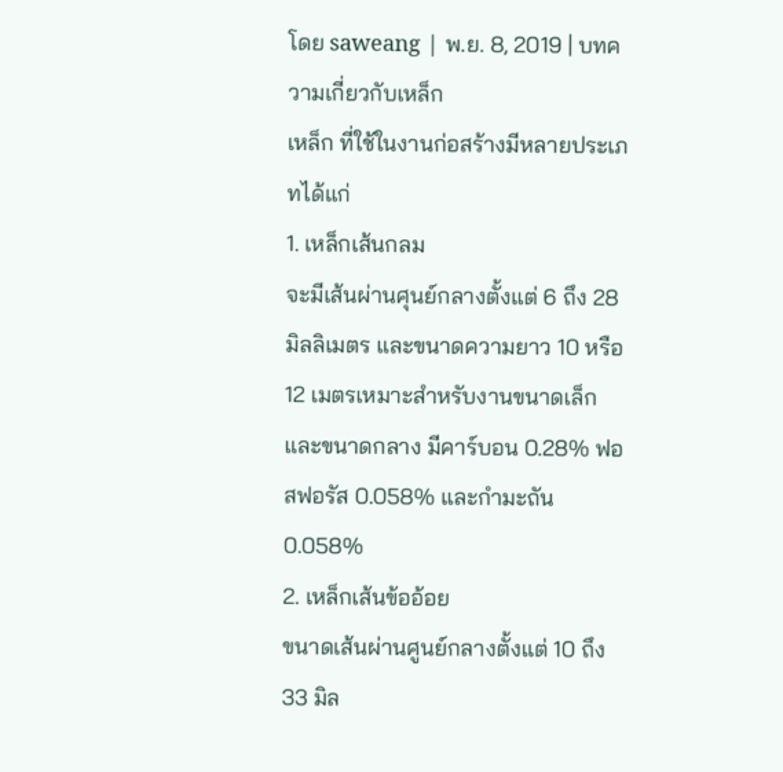โดย saweang | พ.ย. 8, 2019 | บทความเกี่ยวกับเหล็ก
เหล็ก ที่ใช้ในงานก่อสร้างมีหลายประเภทได้แก่
1. เหล็กเส้นกลม
จะมีเส้นผ่านศุนย์กลางตั้งแต่ 6 ถึง 28 มิลลิเมตร และขนาดความยาว 10 หรือ 12 เมตรเหมาะสำหรับงานขนาดเล็ก และขนาดกลาง มีคาร์บอน 0.28% ฟอสฟอรัส 0.058% และกำมะถัน 0.058%
2. เหล็กเส้นข้ออ้อย
ขนาดเส้นผ่านศูนย์กลางตั้งแต่ 10 ถึง 33 มิล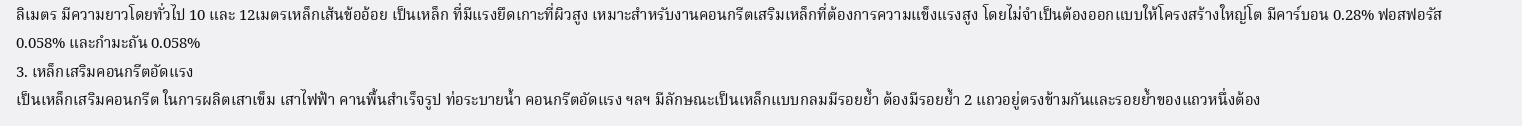ลิเมตร มีความยาวโดยทั่วไป 10 และ 12เมตรเหล็กเส้นข้ออ้อย เป็นเหล็ก ที่มีแรงยึดเกาะที่ผิวสูง เหมาะสำหรับงานคอนกรีตเสริมเหล็กที่ต้องการความแข็งแรงสูง โดยไม่จำเป็นต้องออกแบบให้โครงสร้างใหญ่โต มีคาร์บอน 0.28% ฟอสฟอรัส 0.058% และกำมะถัน 0.058%
3. เหล็กเสริมคอนกรีตอัดแรง
เป็นเหล็กเสริมคอนกรีต ในการผลิตเสาเข็ม เสาไฟฟ้า คานพื้นสำเร็จรูป ท่อระบายน้ำ คอนกรีตอัดแรง ฯลฯ มีลักษณะเป็นเหล็กแบบกลมมีรอยย้ำ ต้องมีรอยย้ำ 2 แถวอยู่ตรงข้ามกันและรอยย้ำของแถวหนึ่งต้อง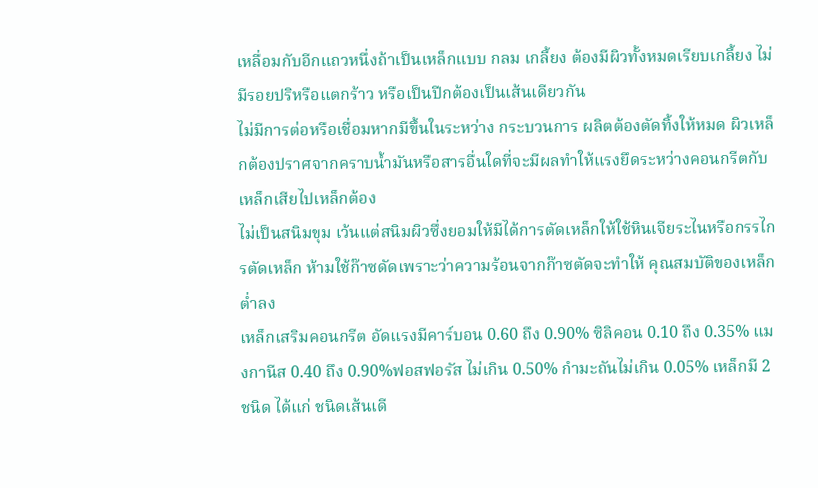เหลื่อมกับอีกแถวหนึ่งถ้าเป็นเหล็กแบบ กลม เกลี้ยง ต้องมีผิวทั้งหมดเรียบเกลี้ยง ไม่มีรอยปริหรือแตกร้าว หรือเป็นปีกต้องเป็นเส้นเดียวกัน
ไม่มีการต่อหรือเชื่อมหากมีขึ้นในระหว่าง กระบวนการ ผลิตต้องตัดทิ้งให้หมด ผิวเหล็กต้องปราศจากคราบน้ำมันหรือสารอื่นใดที่จะมีผลทำให้แรงยึดระหว่างคอนกรีตกับเหล็กเสียไปเหล็กต้อง
ไม่เป็นสนิมขุม เว้นแต่สนิมผิวซึ่งยอมให้มีได้การตัดเหล็กให้ใช้หินเจียระไนหรือกรรไกรตัดเหล็ก ห้ามใช้ก๊าซดัดเพราะว่าความร้อนจากก๊าซตัดจะทำให้ คุณสมบัติของเหล็กต่ำลง
เหล็กเสริมคอนกรีต อัดแรงมีคาร์บอน 0.60 ถึง 0.90% ซิลิคอน 0.10 ถึง 0.35% แมงกานีส 0.40 ถึง 0.90%ฟอสฟอรัส ไม่เกิน 0.50% กำมะถันไม่เกิน 0.05% เหล็กมี 2 ชนิด ได้แก่ ชนิดเส้นเดี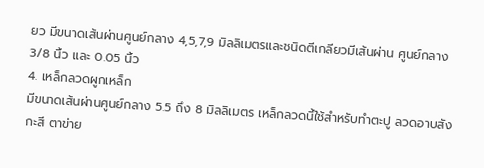ยว มีขนาดเส้นผ่านศูนย์กลาง 4,5,7,9 มิลลิเมตรและชนิดตีเกลียวมีเส้นผ่าน ศูนย์กลาง 3/8 นิ้ว และ 0.05 นิ้ว
4. เหล็กลวดผูกเหล็ก
มีขนาดเส้นผ่านศูนย์กลาง 5.5 ถึง 8 มิลลิเมตร เหล็กลวดนี้ใช้สำหรับทำตะปู ลวดอาบสังกะสี ตาข่าย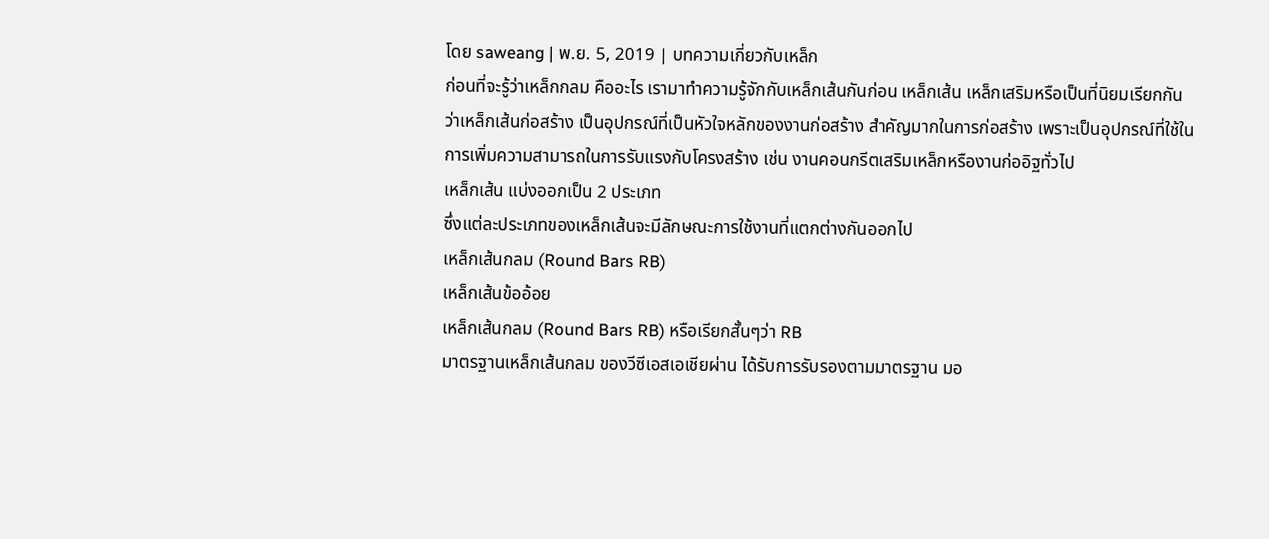โดย saweang | พ.ย. 5, 2019 | บทความเกี่ยวกับเหล็ก
ก่อนที่จะรู้ว่าเหล็กกลม คืออะไร เรามาทำความรู้จักกับเหล็กเส้นกันก่อน เหล็กเส้น เหล็กเสริมหรือเป็นที่นิยมเรียกกันว่าเหล็กเส้นก่อสร้าง เป็นอุปกรณ์ที่เป็นหัวใจหลักของงานก่อสร้าง สำคัญมากในการก่อสร้าง เพราะเป็นอุปกรณ์ที่ใช้ในการเพิ่มความสามารถในการรับแรงกับโครงสร้าง เช่น งานคอนกรีตเสริมเหล็กหรืองานก่ออิฐทั่วไป
เหล็กเส้น แบ่งออกเป็น 2 ประเภท
ซึ่งแต่ละประเภทของเหล็กเส้นจะมีลักษณะการใช้งานที่แตกต่างกันออกไป
เหล็กเส้นกลม (Round Bars RB)
เหล็กเส้นข้ออ้อย
เหล็กเส้นกลม (Round Bars RB) หรือเรียกสั้นๆว่า RB
มาตรฐานเหล็กเส้นกลม ของวีซีเอสเอเชียผ่าน ได้รับการรับรองตามมาตรฐาน มอ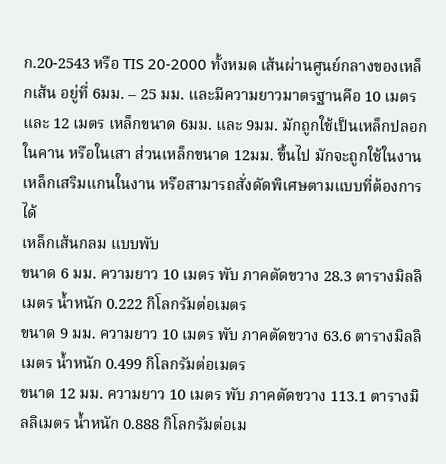ก.20-2543 หรือ TIS 20-2000 ทั้งหมด เส้นผ่านศูนย์กลางของเหล็กเส้น อยู่ที่ 6มม. – 25 มม. และมีความยาวมาตรฐานคือ 10 เมตรและ 12 เมตร เหล็กขนาด 6มม. และ 9มม. มักถูกใช้เป็นเหล็กปลอกในคาน หรือในเสา ส่วนเหล็กขนาด 12มม. ขึ้นไป มักจะถูกใช้ในงาน เหล็กเสริมแกนในงาน หรือสามารถสั่งดัดพิเศษตามแบบที่ต้องการได้
เหล็กเส้นกลม แบบพับ
ขนาด 6 มม. ความยาว 10 เมตร พับ ภาคตัดขวาง 28.3 ตารางมิลลิเมตร น้ำหนัก 0.222 กิโลกรัมต่อเมตร
ขนาด 9 มม. ความยาว 10 เมตร พับ ภาคตัดขวาง 63.6 ตารางมิลลิเมตร น้ำหนัก 0.499 กิโลกรัมต่อเมตร
ขนาด 12 มม. ความยาว 10 เมตร พับ ภาคตัดขวาง 113.1 ตารางมิลลิเมตร น้ำหนัก 0.888 กิโลกรัมต่อเม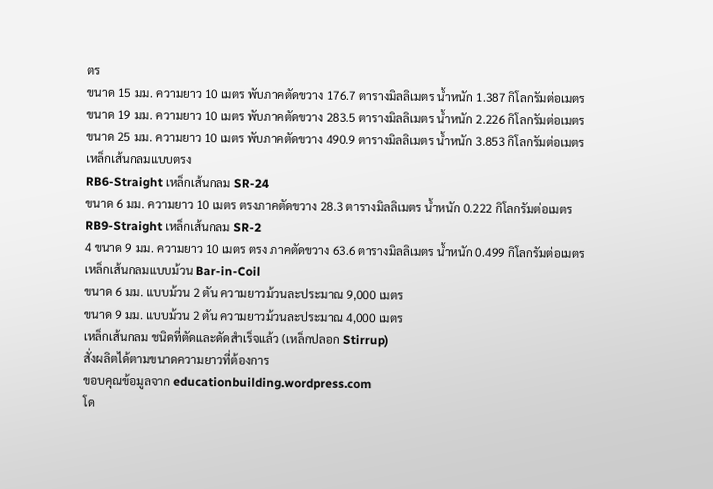ตร
ขนาด 15 มม. ความยาว 10 เมตร พับภาคตัดขวาง 176.7 ตารางมิลลิเมตร น้ำหนัก 1.387 กิโลกรัมต่อเมตร
ขนาด 19 มม. ความยาว 10 เมตร พับภาคตัดขวาง 283.5 ตารางมิลลิเมตร น้ำหนัก 2.226 กิโลกรัมต่อเมตร
ขนาด 25 มม. ความยาว 10 เมตร พับภาคตัดขวาง 490.9 ตารางมิลลิเมตร น้ำหนัก 3.853 กิโลกรัมต่อเมตร
เหล็กเส้นกลมแบบตรง
RB6-Straight เหล็กเส้นกลม SR-24
ขนาด 6 มม. ความยาว 10 เมตร ตรงภาคตัดขวาง 28.3 ตารางมิลลิเมตร น้ำหนัก 0.222 กิโลกรัมต่อเมตร
RB9-Straight เหล็กเส้นกลม SR-2
4 ขนาด 9 มม. ความยาว 10 เมตร ตรง ภาคตัดขวาง 63.6 ตารางมิลลิเมตร น้ำหนัก 0.499 กิโลกรัมต่อเมตร
เหล็กเส้นกลมแบบม้วน Bar-in-Coil
ขนาด 6 มม. แบบม้วน 2 ตัน ความยาวม้วนละประมาณ 9,000 เมตร
ขนาด 9 มม. แบบม้วน 2 ตัน ความยาวม้วนละประมาณ 4,000 เมตร
เหล็กเส้นกลม ชนิดที่ตัดและดัดสำเร็จแล้ว (เหล็กปลอก Stirrup)
สั่งผลิตได้ตามขนาดความยาวที่ต้องการ
ขอบคุณข้อมูลจาก educationbuilding.wordpress.com
โด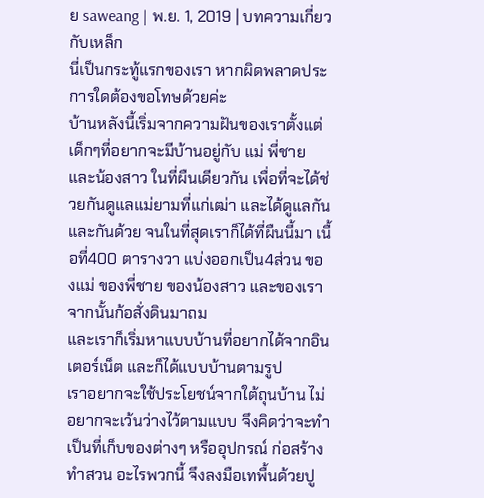ย saweang | พ.ย. 1, 2019 | บทความเกี่ยวกับเหล็ก
นี่เป็นกระทู้แรกของเรา หากผิดพลาดประการใดต้องขอโทษด้วยค่ะ
บ้านหลังนี้เริ่มจากความฝันของเราตั้งแต่เด็กๆที่อยากจะมีบ้านอยู่กับ แม่ พี่ชาย และน้องสาว ในที่ผืนเดียวกัน เพื่อที่จะได้ช่วยกันดูแลแม่ยามที่แก่เฒ่า และได้ดูแลกันและกันด้วย จนในที่สุดเราก็ได้ที่ผืนนี้มา เนื้อที่400 ตารางวา แบ่งออกเป็น4ส่วน ของแม่ ของพี่ชาย ของน้องสาว และของเรา
จากนั้นก้อสั่งดินมาถม
และเราก็เริ่มหาแบบบ้านที่อยากได้จากอินเตอร์เน็ต และก็ได้แบบบ้านตามรูป
เราอยากจะใช้ประโยชน์จากใต้ถุนบ้าน ไม่อยากจะเว้นว่างไว้ตามแบบ จึงคิดว่าจะทำเป็นที่เก็บของต่างๆ หรืออุปกรณ์ ก่อสร้าง ทำสวน อะไรพวกนี้ จึงลงมือเทพื้นด้วยปู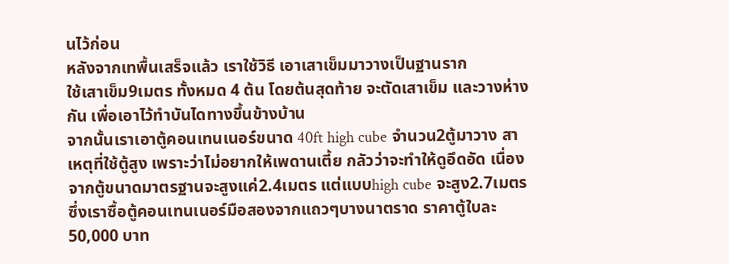นไว้ก่อน
หลังจากเทพื้นเสร็จแล้ว เราใช้วิธี เอาเสาเข็มมาวางเป็นฐานราก
ใช้เสาเข็ม9เมตร ทั้งหมด 4 ต้น โดยต้นสุดท้าย จะตัดเสาเข็ม และวางห่างกัน เพื่อเอาไว้ทำบันไดทางขึ้นข้างบ้าน
จากนั้นเราเอาตู้คอนเทนเนอร์ขนาด 40ft high cube จำนวน2ตู้มาวาง สาเหตุที่ใช้ตู้สูง เพราะว่าไม่อยากให้เพดานเตี้ย กลัวว่าจะทำให้ดูอึดอัด เนื่องจากตู้ขนาดมาตรฐานจะสูงแค่2.4เมตร แต่แบบhigh cube จะสูง2.7เมตร ซึ่งเราซื้อตู้คอนเทนเนอร์มือสองจากแถวๆบางนาตราด ราคาตู้ใบละ 50,000 บาท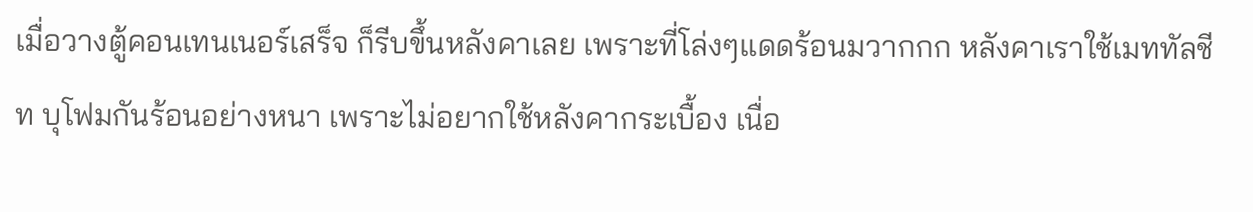เมื่อวางตู้คอนเทนเนอร์เสร็จ ก็รีบขึ้นหลังคาเลย เพราะที่โล่งๆแดดร้อนมวากกก หลังคาเราใช้เมททัลชีท บุโฟมกันร้อนอย่างหนา เพราะไม่อยากใช้หลังคากระเบื้อง เนื่อ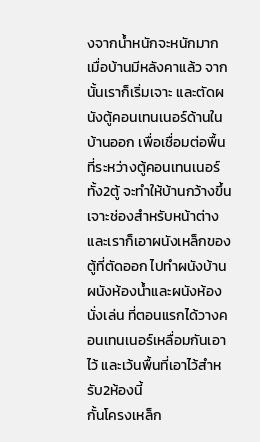งจากน้ำหนักจะหนักมาก
เมื่อบ้านมีหลังคาแล้ว จากนั้นเราก็เริ่มเจาะ และตัดผนังตู้คอนเทนเนอร์ด้านในบ้านออก เพื่อเชื่อมต่อพื้นที่ระหว่างตู้คอนเทนเนอร์ทั้ง2ตู้ จะทำให้บ้านกว้างขึ้น เจาะช่องสำหรับหน้าต่าง และเราก็เอาผนังเหล็กของตู้ที่ตัดออก ไปทำผนังบ้าน ผนังห้องน้ำและผนังห้องนั่งเล่น ที่ตอนแรกได้วางคอนเทนเนอร์เหลื่อมกันเอาไว้ และเว้นพื้นที่เอาไว้สำหรับ2ห้องนี้
กั้นโครงเหล็ก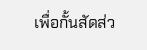เพื่อกั้นสัดส่ว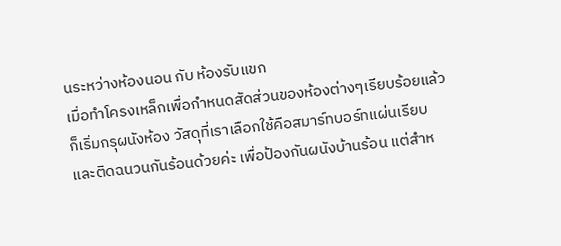นระหว่างห้องนอน กับ ห้องรับแขก
เมื่อทำโครงเหล็กเพื่อกำหนดสัดส่วนของห้องต่างๆเรียบร้อยแล้ว ก็เริ่มกรุผนังห้อง วัสดุที่เราเลือกใช้คือสมาร์ทบอร์ทแผ่นเรียบ และติดฉนวนกันร้อนด้วยค่ะ เพื่อป้องกันผนังบ้านร้อน แต่สำห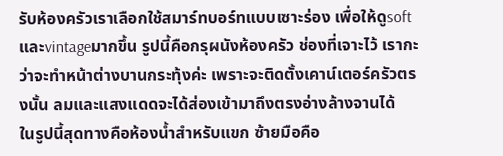รับห้องครัวเราเลือกใช้สมาร์ทบอร์ทแบบเซาะร่อง เพื่อให้ดูsoftและvintageมากขึ้น รูปนี้คือกรุผนังห้องครัว ช่องที่เจาะไว้ เรากะว่าจะทำหน้าต่างบานกระทุ้งค่ะ เพราะจะติดตั้งเคาน์เตอร์ครัวตรงนั้น ลมและแสงแดดจะได้ส่องเข้ามาถึงตรงอ่างล้างจานได้
ในรูปนี้สุดทางคือห้องน้ำสำหรับแขก ซ้ายมือคือ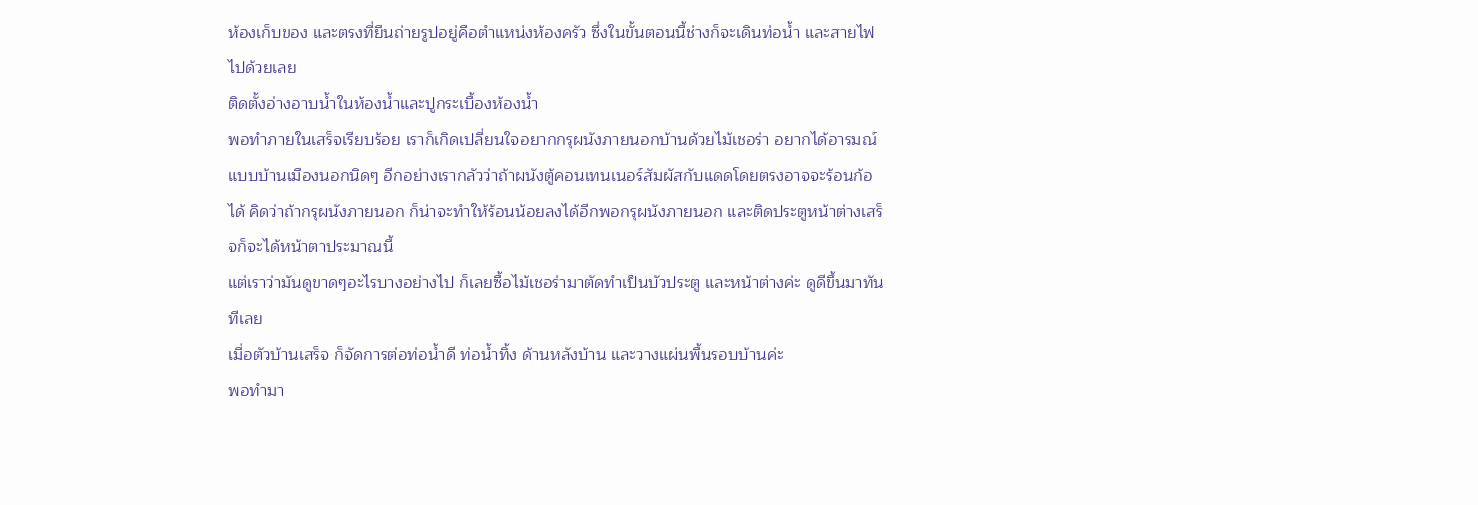ห้องเก็บของ และตรงที่ยืนถ่ายรูปอยู่คือตำแหน่งห้องครัว ซึ่งในขั้นตอนนี้ช่างก็จะเดินท่อน้ำ และสายไฟไปด้วยเลย
ติดตั้งอ่างอาบน้ำในห้องน้ำและปูกระเบื้องห้องน้ำ
พอทำภายในเสร็จเรียบร้อย เราก็เกิดเปลี่ยนใจอยากกรุผนังภายนอกบ้านด้วยไม้เชอร่า อยากได้อารมณ์แบบบ้านเมืองนอกนิดๆ อีกอย่างเรากลัวว่าถ้าผนังตู้คอนเทนเนอร์สัมผัสกับแดดโดยตรงอาจจะร้อนก้อได้ คิดว่าถ้ากรุผนังภายนอก ก็น่าจะทำให้ร้อนน้อยลงได้อีกพอกรุผนังภายนอก และติดประตูหน้าต่างเสร็จก็จะได้หน้าตาประมาณนี้
แต่เราว่ามันดูขาดๆอะไรบางอย่างไป ก็เลยซื้อไม้เชอร่ามาตัดทำเป็นบัวประตู และหน้าต่างค่ะ ดูดีขึ้นมาทันทีเลย
เมื่อตัวบ้านเสร็จ ก็จัดการต่อท่อน้ำดี ท่อน้ำทิ้ง ด้านหลังบ้าน และวางแผ่นพื้นรอบบ้านค่ะ
พอทำมา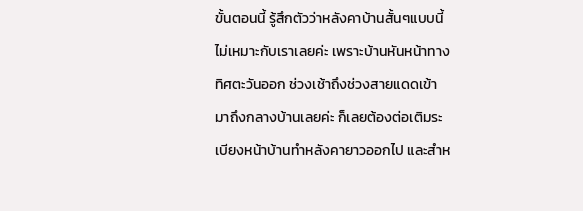ขั้นตอนนี้ รู้สึกตัวว่าหลังคาบ้านสั้นๆแบบนี้ไม่เหมาะกับเราเลยค่ะ เพราะบ้านหันหน้าทางทิศตะวันออก ช่วงเช้าถึงช่วงสายแดดเข้ามาถึงกลางบ้านเลยค่ะ ก็เลยต้องต่อเติมระเบียงหน้าบ้านทำหลังคายาวออกไป และสำห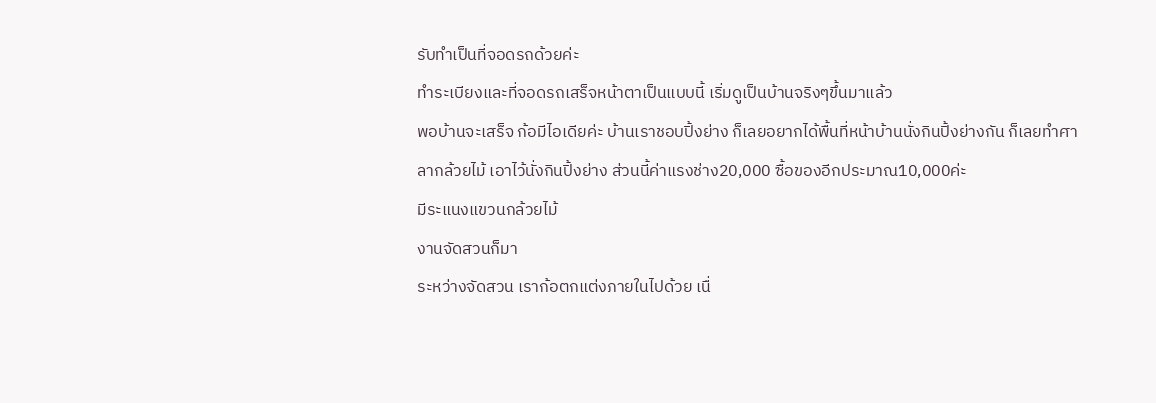รับทำเป็นที่จอดรถด้วยค่ะ
ทำระเบียงและที่จอดรถเสร็จหน้าตาเป็นแบบนี้ เริ่มดูเป็นบ้านจริงๆขึ้นมาแล้ว
พอบ้านจะเสร็จ ก้อมีไอเดียค่ะ บ้านเราชอบปิ้งย่าง ก็เลยอยากได้พื้นที่หน้าบ้านนั่งกินปิ้งย่างกัน ก็เลยทำศาลากล้วยไม้ เอาไว้นั่งกินปิ้งย่าง ส่วนนี้ค่าแรงช่าง20,000 ซื้อของอีกประมาณ10,000ค่ะ
มีระแนงแขวนกล้วยไม้
งานจัดสวนก็มา
ระหว่างจัดสวน เราก้อตกแต่งภายในไปด้วย เนื่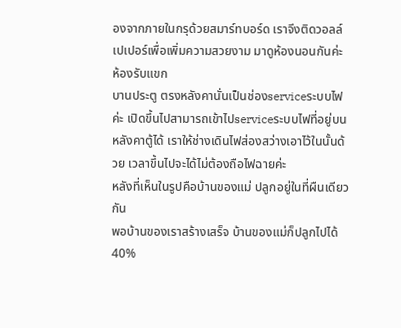องจากภายในกรุด้วยสมาร์ทบอร์ด เราจึงติดวอลล์เปเปอร์เพื่อเพิ่มความสวยงาม มาดูห้องนอนกันค่ะ
ห้องรับแขก
บานประตู ตรงหลังคานั่นเป็นช่องserviceระบบไฟค่ะ เปิดขึ้นไปสามารถเข้าไปserviceระบบไฟที่อยู่บนหลังคาตู้ได้ เราให้ช่างเดินไฟส่องสว่างเอาไว้ในนั้นด้วย เวลาขึ้นไปจะได้ไม่ต้องถือไฟฉายค่ะ
หลังที่เห็นในรูปคือบ้านของแม่ ปลูกอยู่ในที่ผืนเดียวกัน
พอบ้านของเราสร้างเสร็จ บ้านของแม่ก็ปลูกไปได้40%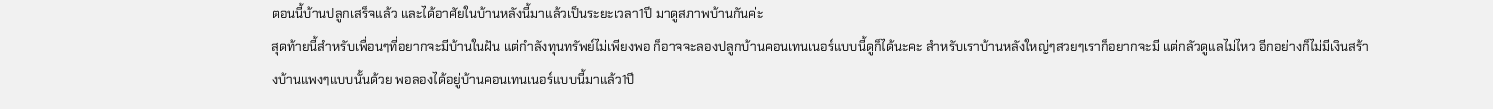ตอนนี้บ้านปลูกเสร็จแล้ว และได้อาศัยในบ้านหลังนี้มาแล้วเป็นระยะเวลา1ปี มาดูสภาพบ้านกันค่ะ
สุดท้ายนี้สำหรับเพื่อนๆที่อยากจะมีบ้านในฝัน แต่กำลังทุนทรัพย์ไม่เพียงพอ ก็อาจจะลองปลูกบ้านคอนเทนเนอร์แบบนี้ดูก็ได้นะคะ สำหรับเราบ้านหลังใหญ่ๆสวยๆเราก็อยากจะมี แต่กลัวดูแลไม่ไหว อีกอย่างก็ไม่มีเงินสร้างบ้านแพงๆแบบนั้นด้วย พอลองได้อยู่บ้านคอนเทนเนอร์แบบนี้มาแล้ว1ปี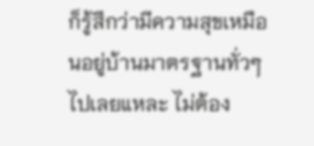ก็รู้สึกว่ามีความสุขเหมือนอยู่บ้านมาตรฐานทั่วๆไปเลยแหละ ไม่ต้อง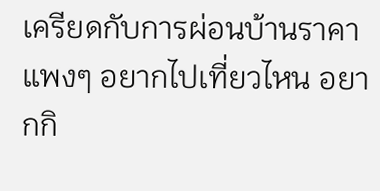เครียดกับการผ่อนบ้านราคาแพงๆ อยากไปเที่ยวไหน อยากกิ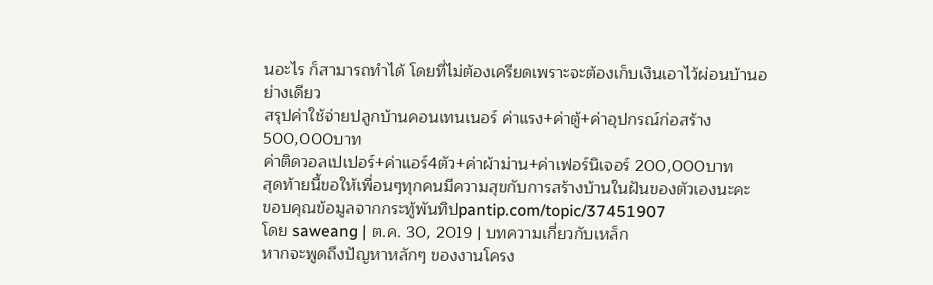นอะไร ก็สามารถทำได้ โดยที่ไม่ต้องเครียดเพราะจะต้องเก็บเงินเอาไว้ผ่อนบ้านอย่างเดียว
สรุปค่าใช้จ่ายปลูกบ้านคอนเทนเนอร์ ค่าแรง+ค่าตู้+ค่าอุปกรณ์ก่อสร้าง 500,000บาท
ค่าติดวอลเปเปอร์+ค่าแอร์4ตัว+ค่าผ้าม่าน+ค่าเฟอร์นิเจอร์ 200,000บาท
สุดท้ายนี้ขอให้เพื่อนๆทุกคนมีความสุขกับการสร้างบ้านในฝันของตัวเองนะคะ
ขอบคุณข้อมูลจากกระทู้พันทิปpantip.com/topic/37451907
โดย saweang | ต.ค. 30, 2019 | บทความเกี่ยวกับเหล็ก
หากจะพูดถึงปัญหาหลักๆ ของงานโครง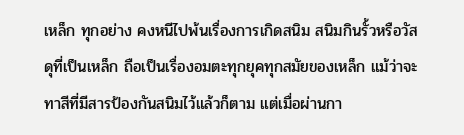เหล็ก ทุกอย่าง คงหนีไปพ้นเรื่องการเกิดสนิม สนิมกินรั้วหรือวัสดุที่เป็นเหล็ก ถือเป็นเรื่องอมตะทุกยุคทุกสมัยของเหล็ก แม้ว่าจะทาสีที่มีสารป้องกันสนิมไว้แล้วก็ตาม แต่เมื่อผ่านกา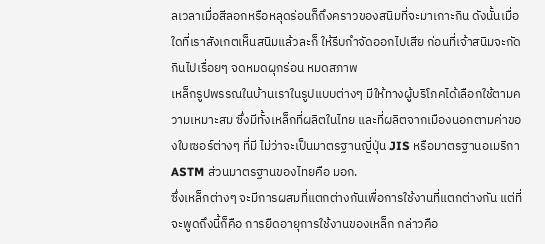ลเวลาเมื่อสีลอกหรือหลุดร่อนก็ถึงคราวของสนิมที่จะมาเกาะกิน ดังนั้นเมื่อใดที่เราสังเกตเห็นสนิมแล้วละก็ ให้รีบกำจัดออกไปเสีย ก่อนที่เจ้าสนิมจะกัดกินไปเรื่อยๆ จดหมดผุกร่อน หมดสภาพ
เหล็กรูปพรรณในบ้านเราในรูปแบบต่างๆ มีให้ทางผู้บริโภคได้เลือกใช้ตามความเหมาะสม ซึ่งมีทั้งเหล็กที่ผลิตในไทย และที่ผลิตจากเมืองนอกตามค่าของใบเซอร์ต่างๆ ที่มี ไม่ว่าจะเป็นมาตรฐานญี่ปุ่น JIS หรือมาตรฐานอเมริกา ASTM ส่วนมาตรฐานของไทยคือ มอก.
ซึ่งเหล็กต่างๆ จะมีการผสมที่แตกต่างกันเพื่อการใช้งานที่แตกต่างกัน แต่ที่จะพูดถึงนี้ก็คือ การยืดอายุการใช้งานของเหล็ก กล่าวคือ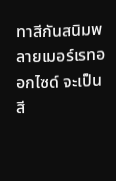ทาสีกันสนิมพลายเมอร์เรทออกไซด์ จะเป็นสี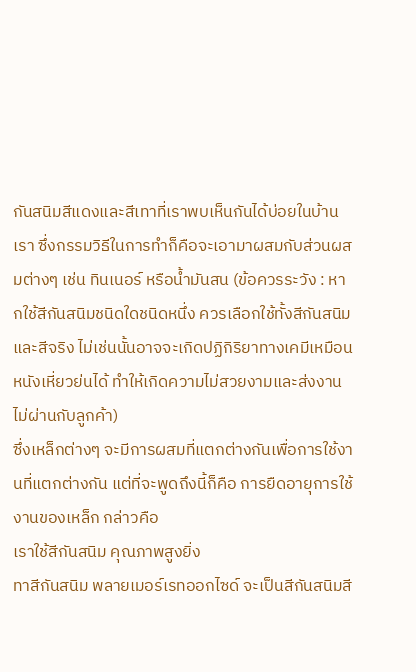กันสนิมสีแดงและสีเทาที่เราพบเห็นกันได้บ่อยในบ้านเรา ซึ่งกรรมวิธีในการทำก็คือจะเอามาผสมกับส่วนผสมต่างๆ เช่น ทินเนอร์ หรือน้ำมันสน (ข้อควรระวัง : หากใช้สีกันสนิมชนิดใดชนิดหนึ่ง ควรเลือกใช้ทั้งสีกันสนิมและสีจริง ไม่เช่นนั้นอาจจะเกิดปฏิกิริยาทางเคมีเหมือนหนังเหี่ยวย่นได้ ทำให้เกิดความไม่สวยงามและส่งงานไม่ผ่านกับลูกค้า)
ซึ่งเหล็กต่างๆ จะมีการผสมที่แตกต่างกันเพื่อการใช้งานที่แตกต่างกัน แต่ที่จะพูดถึงนี้ก็คือ การยืดอายุการใช้งานของเหล็ก กล่าวคือ
เราใช้สีกันสนิม คุณภาพสูงยิ่ง
ทาสีกันสนิม พลายเมอร์เรทออกไซด์ จะเป็นสีกันสนิมสี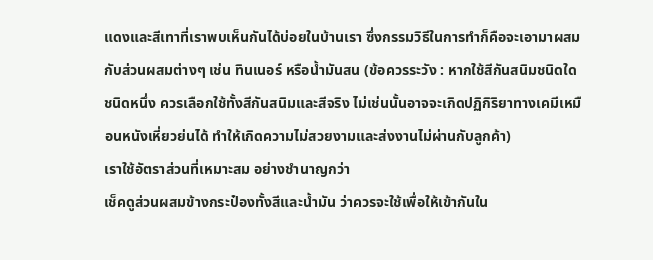แดงและสีเทาที่เราพบเห็นกันได้บ่อยในบ้านเรา ซึ่งกรรมวิธีในการทำก็คือจะเอามาผสมกับส่วนผสมต่างๆ เช่น ทินเนอร์ หรือน้ำมันสน (ข้อควรระวัง : หากใช้สีกันสนิมชนิดใดชนิดหนึ่ง ควรเลือกใช้ทั้งสีกันสนิมและสีจริง ไม่เช่นนั้นอาจจะเกิดปฏิกิริยาทางเคมีเหมือนหนังเหี่ยวย่นได้ ทำให้เกิดความไม่สวยงามและส่งงานไม่ผ่านกับลูกค้า)
เราใช้อัตราส่วนที่เหมาะสม อย่างชำนาญกว่า
เช็คดูส่วนผสมข้างกระป๋องทั้งสีและน้ำมัน ว่าควรจะใช้เพื่อให้เข้ากันใน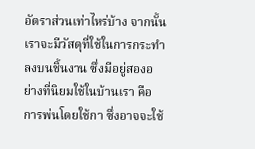อัตราส่วนเท่าไหร่บ้าง จากนั้นเราจะมีวัสดุที่ใช้ในการกระทำลงบนชิ้นงาน ซึ่งมีอยู่สองอย่างที่นิยมใช้ในบ้านเรา คือ การพ่นโดยใช้กา ซึ่งอาจจะใช้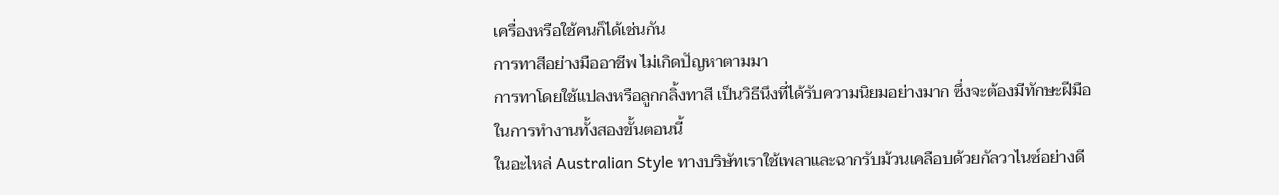เครื่องหรือใช้คนก็ได้เช่นกัน
การทาสีอย่างมืออาชีพ ไม่เกิดปัญหาตามมา
การทาโดยใช้แปลงหรือลูกกลิ้งทาสี เป็นวิธีนึงที่ได้รับความนิยมอย่างมาก ซึ่งจะต้องมีทักษะฝีมือในการทำงานทั้งสองขั้นตอนนี้
ในอะไหล่ Australian Style ทางบริษัทเราใช้เพลาและฉากรับม้วนเคลือบด้วยกัลวาไนซ์อย่างดี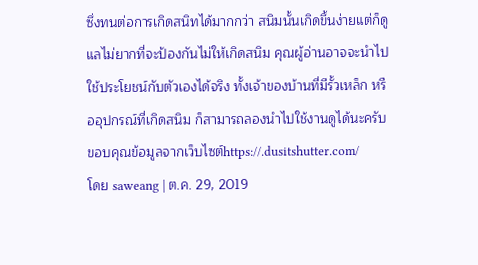ซึ่งทนต่อการเกิดสนิทได้มากกว่า สนิมนั้นเกิดขึ้นง่ายแต่ก็ดูแลไม่ยากที่จะป้องกันไม่ให้เกิดสนิม คุณผู้อ่านอาจจะนำไปใช้ประโยชน์กับตัวเองได้จริง ทั้งเจ้าของบ้านที่มีรั้วเหล็ก หรืออุปกรณ์ที่เกิดสนิม ก็สามารถลองนำไปใช้งานดูได้นะครับ
ขอบคุณข้อมูลจากเว็บไซต์https://.dusitshutter.com/
โดย saweang | ต.ค. 29, 2019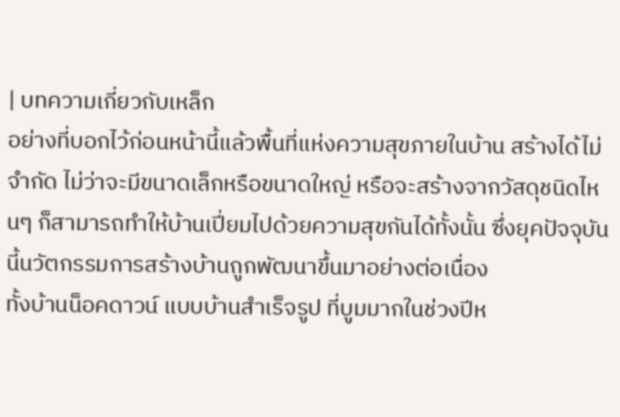| บทความเกี่ยวกับเหล็ก
อย่างที่บอกไว้ก่อนหน้านี้แล้วพื้นที่แห่งความสุขภายในบ้าน สร้างได้ไม่จำกัด ไม่ว่าจะมีขนาดเล็กหรือขนาดใหญ่ หรือจะสร้างจากวัสดุชนิดไหนๆ ก็สามารถทำให้บ้านเปี่ยมไปด้วยความสุขกันได้ทั้งนั้น ซึ่งยุคปัจจุบันนี้นวัตกรรมการสร้างบ้านถูกพัฒนาขึ้นมาอย่างต่อเนื่อง
ทั้งบ้านน็อคดาวน์ แบบบ้านสำเร็จรูป ที่บูมมากในช่วงปีห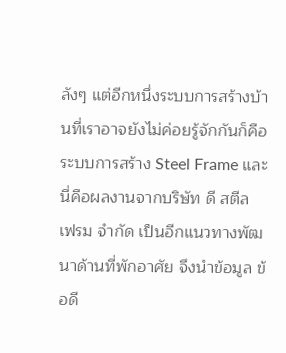ลังๆ แต่อีกหนึ่งระบบการสร้างบ้านที่เราอาจยังไม่ค่อยรู้จักกันก็คือ ระบบการสร้าง Steel Frame และนี่คือผลงานจากบริษัท ดี สตีล เฟรม จำกัด เป็นอีกแนวทางพัฒนาด้านที่พักอาศัย จึงนำข้อมูล ข้อดี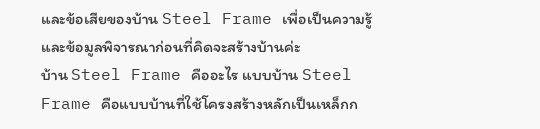และข้อเสียของบ้าน Steel Frame เพื่อเป็นความรู้ และข้อมูลพิจารณาก่อนที่คิดจะสร้างบ้านค่ะ
บ้าน Steel Frame คืออะไร แบบบ้าน Steel Frame คือแบบบ้านที่ใช้โครงสร้างหลักเป็นเหล็กก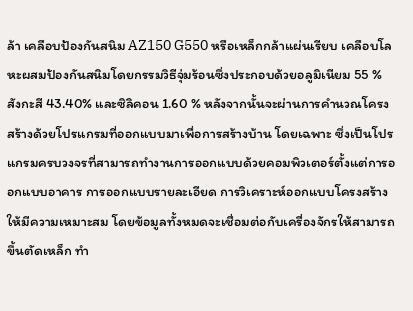ล้า เคลือบป้องกันสนิม AZ150 G550 หรือเหล็กกล้าแผ่นเรียบ เคลือบโลหะผสมป้องกันสนิมโดยกรรมวิธีจุ่มร้อนซึ่งประกอบด้วยอลูมิเนียม 55 % สังกะสี 43.40% และซิลิคอน 1.60 % หลังจากนั้นจะผ่านการคำนวณโครงสร้างด้วยโปรแกรมที่ออกแบบมาเพื่อการสร้างบ้าน โดยเฉพาะ ซึ่งเป็นโปรแกรมครบวงจรที่สามารถทำงานการออกแบบด้วยคอมพิวเตอร์ตั้งแต่การออกแบบอาคาร การออกแบบรายละเอียด การวิเคราะห์ออกแบบโครงสร้างให้มีความเหมาะสม โดยข้อมูลทั้งหมดจะเชื่อมต่อกับเครื่องจักรให้สามารถขึ้นตัดเหล็ก ทำ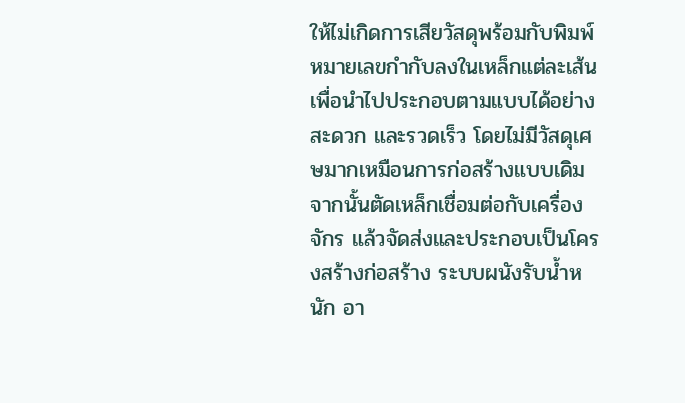ให้ไม่เกิดการเสียวัสดุพร้อมกับพิมพ์หมายเลขกำกับลงในเหล็กแต่ละเส้นเพื่อนำไปประกอบตามแบบได้อย่างสะดวก และรวดเร็ว โดยไม่มีวัสดุเศษมากเหมือนการก่อสร้างแบบเดิม
จากนั้นตัดเหล็กเชื่อมต่อกับเครื่องจักร แล้วจัดส่งและประกอบเป็นโครงสร้างก่อสร้าง ระบบผนังรับน้ำหนัก อา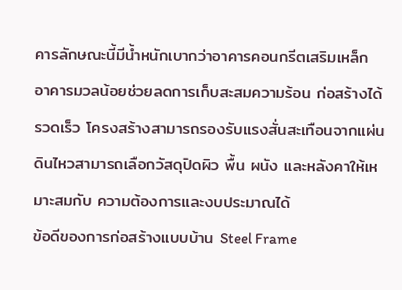คารลักษณะนี้มีน้ำหนักเบากว่าอาคารคอนกรีตเสริมเหล็ก อาคารมวลน้อยช่วยลดการเก็บสะสมความร้อน ก่อสร้างได้รวดเร็ว โครงสร้างสามารถรองรับแรงสั่นสะเทือนจากแผ่นดินไหวสามารถเลือกวัสดุปิดผิว พื้น ผนัง และหลังคาให้เหมาะสมกับ ความต้องการและงบประมาณได้
ข้อดีของการก่อสร้างแบบบ้าน Steel Frame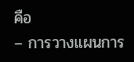คือ
– การวางแผนการ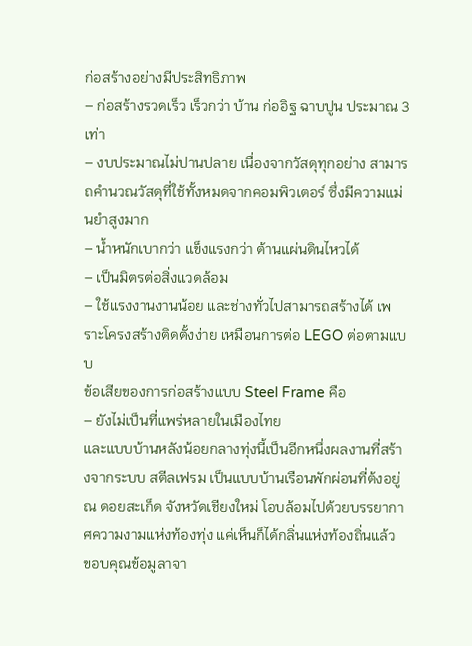ก่อสร้างอย่างมีประสิทธิภาพ
– ก่อสร้างรวดเร็ว เร็วกว่า บ้าน ก่ออิฐ ฉาบปูน ประมาณ 3 เท่า
– งบประมาณไม่ปานปลาย เนื่องจากวัสดุทุกอย่าง สามารถคำนวณวัสดุที่ใช้ทั้งหมดจากคอมพิวเตอร์ ซึ่งมีความแม่นยำสูงมาก
– น้ำหนักเบากว่า แข็งแรงกว่า ต้านแผ่นดินไหวได้
– เป็นมิตรต่อสิ่งแวดล้อม
– ใช้แรงงานงานน้อย และช่างทั่วไปสามารถสร้างได้ เพราะโครงสร้างติดตั้งง่าย เหมือนการต่อ LEGO ต่อตามแบบ
ข้อเสียของการก่อสร้างแบบ Steel Frame คือ
– ยังไม่เป็นที่แพร่หลายในเมืองไทย
และแบบบ้านหลังน้อยกลางทุ่งนี้เป็นอีกหนึ่งผลงานที่สร้างจากระบบ สตีลเฟรม เป็นแบบบ้านเรือนพักผ่อนที่ต้งอยู่ ณ ดอยสะเก็ด จังหวัดเชียงใหม่ โอบล้อมไปด้วยบรรยากาศความงามแห่งท้องทุ่ง แค่เห็นก็ได้กลิ่นแห่งท้องถิ่นแล้ว
ขอบคุณข้อมูลาจา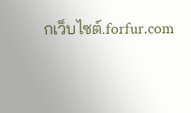กเว็บไซต์.forfur.com